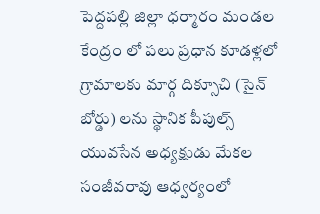పెద్దపల్లి జిల్లా ధర్మారం మండల కేంద్రం లో పలు ప్రధాన కూడళ్లలో గ్రామాలకు మార్గ దిక్సూచి (సైన్ బోర్డు) లను స్థానిక పీపుల్స్ యువసేన అధ్యక్షుడు మేకల సంజీవరావు ఆధ్వర్యంలో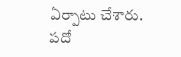ఏర్పాటు చేశారు.
పదో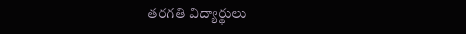తరగతి విద్యార్థులు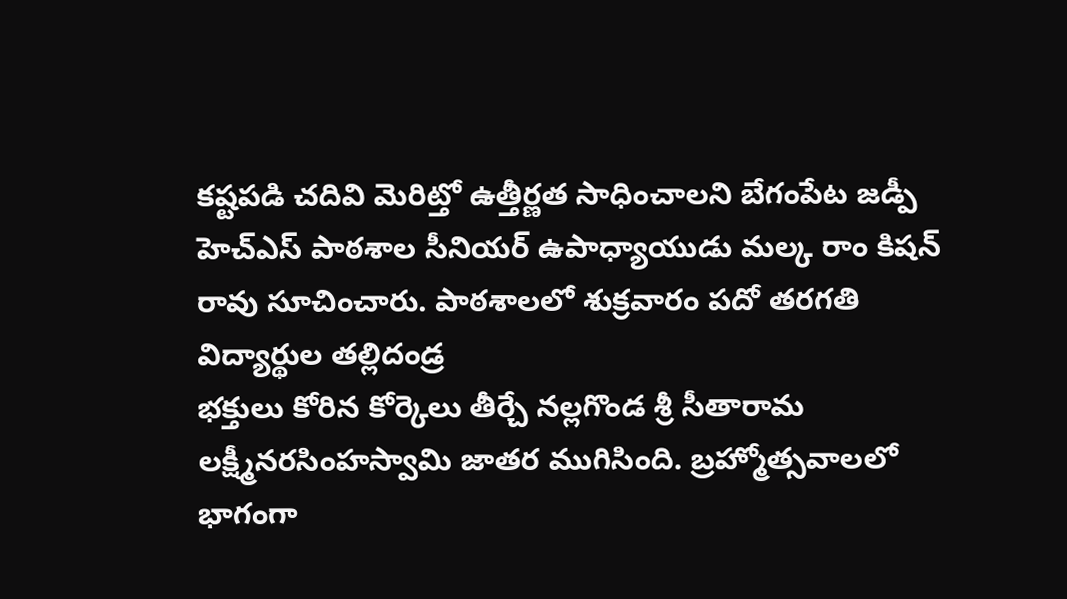కష్టపడి చదివి మెరిట్తో ఉత్తీర్ణత సాధించాలని బేగంపేట జడ్పీ హెచ్ఎస్ పాఠశాల సీనియర్ ఉపాధ్యాయుడు మల్క రాం కిషన్ రావు సూచించారు. పాఠశాలలో శుక్రవారం పదో తరగతి విద్యార్థుల తల్లిదండ్ర
భక్తులు కోరిన కోర్కెలు తీర్చే నల్లగొండ శ్రీ సీతారామ లక్ష్మీనరసింహస్వామి జాతర ముగిసింది. బ్రహ్మోత్సవాలలో భాగంగా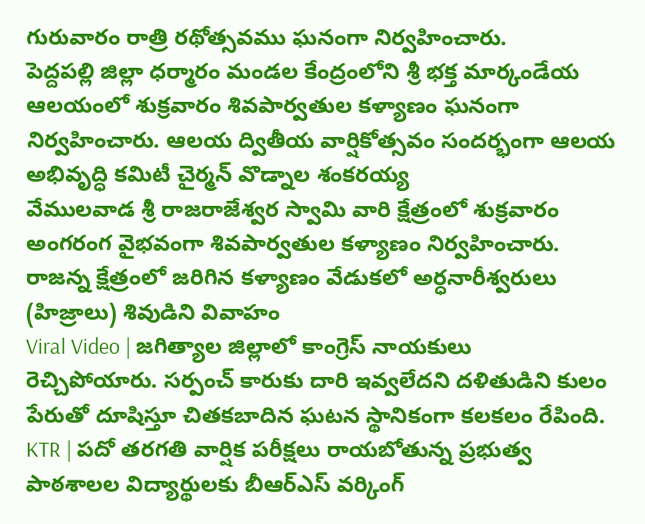గురువారం రాత్రి రథోత్సవము ఘనంగా నిర్వహించారు.
పెద్దపల్లి జిల్లా ధర్మారం మండల కేంద్రంలోని శ్రీ భక్త మార్కండేయ ఆలయంలో శుక్రవారం శివపార్వతుల కళ్యాణం ఘనంగా నిర్వహించారు. ఆలయ ద్వితీయ వార్షికోత్సవం సందర్భంగా ఆలయ అభివృద్ధి కమిటీ చైర్మన్ వొడ్నాల శంకరయ్య
వేములవాడ శ్రీ రాజరాజేశ్వర స్వామి వారి క్షేత్రంలో శుక్రవారం అంగరంగ వైభవంగా శివపార్వతుల కళ్యాణం నిర్వహించారు. రాజన్న క్షేత్రంలో జరిగిన కళ్యాణం వేడుకలో అర్ధనారీశ్వరులు (హిజ్రాలు) శివుడిని వివాహం
Viral Video | జగిత్యాల జిల్లాలో కాంగ్రెస్ నాయకులు రెచ్చిపోయారు. సర్పంచ్ కారుకు దారి ఇవ్వలేదని దళితుడిని కులం పేరుతో దూషిస్తూ చితకబాదిన ఘటన స్థానికంగా కలకలం రేపింది.
KTR | పదో తరగతి వార్షిక పరీక్షలు రాయబోతున్న ప్రభుత్వ పాఠశాలల విద్యార్థులకు బీఆర్ఎస్ వర్కింగ్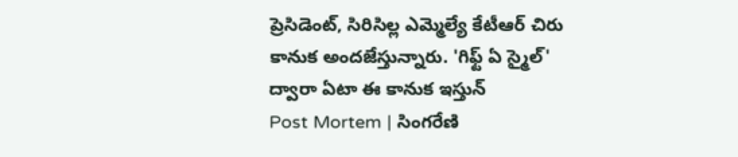ప్రెసిడెంట్, సిరిసిల్ల ఎమ్మెల్యే కేటీఆర్ చిరు కానుక అందజేస్తున్నారు. 'గిఫ్ట్ ఏ స్మైల్' ద్వారా ఏటా ఈ కానుక ఇస్తున్
Post Mortem | సింగరేణి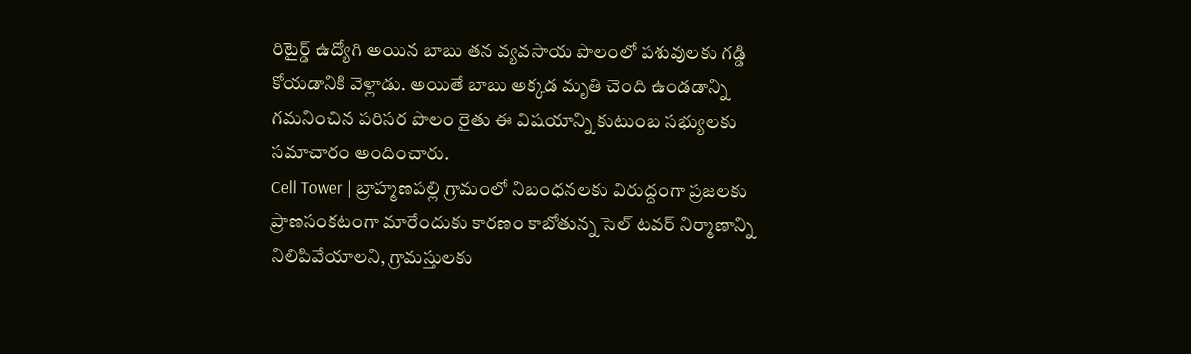రిటైర్డ్ ఉద్యోగి అయిన బాబు తన వ్యవసాయ పొలంలో పశువులకు గడ్డి కోయడానికి వెళ్లాడు. అయితే బాబు అక్కడ మృతి చెంది ఉండడాన్ని గమనించిన పరిసర పొలం రైతు ఈ విషయాన్ని కుటుంబ సభ్యులకు సమాచారం అందించారు.
Cell Tower | బ్రాహ్మణపల్లి గ్రామంలో నిబంధనలకు విరుద్దంగా ప్రజలకు ప్రాణసంకటంగా మారేందుకు కారణం కాబోతున్న సెల్ టవర్ నిర్మాణాన్ని నిలిపివేయాలని, గ్రామస్తులకు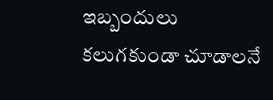ఇబ్బందులు కలుగకుండా చూడాలనే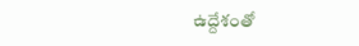ఉద్దేశంతో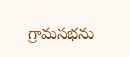గ్రామసభను